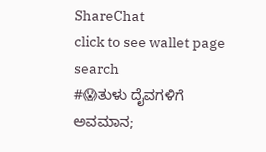ShareChat
click to see wallet page
search
#😱ತುಳು ದೈವಗಳಿಗೆ ಅವಮಾನ;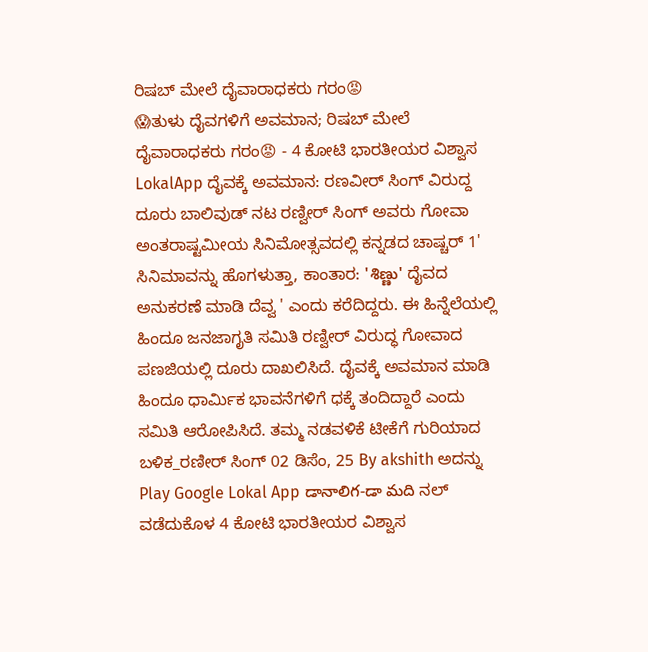ರಿಷಬ್ ಮೇಲೆ ದೈವಾರಾಧಕರು ಗರಂ😡
😱ತುಳು ದೈವಗಳಿಗೆ ಅವಮಾನ; ರಿಷಬ್ ಮೇಲೆ ದೈವಾರಾಧಕರು ಗರಂ😡 - 4 ಕೋಟಿ ಭಾರತೀಯರ ವಿಶ್ವಾಸ LokalApp ದೈವಕ್ಕೆ ಅವಮಾನ: ರಣವೀರ್ ಸಿಂಗ್ ವಿರುದ್ದ ದೂರು ಬಾಲಿವುಡ್ ನಟ ರಣ್ವೀರ್ ಸಿಂಗ್ ಅವರು ಗೋವಾ ಅಂತರಾಷ್ಟಮೀಯ ಸಿನಿಮೋತ್ಸವದಲ್ಲಿ ಕನ್ನಡದ ಚಾಷ್ಚರ್ 1' ಸಿನಿಮಾವನ್ನು ಹೊಗಳುತ್ತಾ, ಕಾಂತಾರ: 'శిణ్ణు' ದೈವದ ಅನುಕರಣೆ ಮಾಡಿ ದೆವ್ವ ' ಎಂದು ಕರೆದಿದ್ದರು. ಈ ಹಿನ್ನೆಲೆಯಲ್ಲಿ ಹಿಂದೂ ಜನಜಾಗೃತಿ ಸಮಿತಿ ರಣ್ವೀರ್ ವಿರುದ್ಧ ಗೋವಾದ ಪಣಜಿಯಲ್ಲಿ ದೂರು ದಾಖಲಿಸಿದೆ. ದೈವಕ್ಕೆ ಅವಮಾನ ಮಾಡಿ ಹಿಂದೂ ಧಾರ್ಮಿಕ ಭಾವನೆಗಳಿಗೆ ಧಕ್ಕೆ ತಂದಿದ್ದಾರೆ ಎಂದು ಸಮಿತಿ ಆರೋಪಿಸಿದೆ. ತಮ್ಮ ನಡವಳಿಕೆ ಟೀಕೆಗೆ ಗುರಿಯಾದ ಬಳಿಕ_ರಣೀರ್ ಸಿಂಗ್ 02 ಡಿಸೆಂ, 25 By akshith ಅದನ್ನು Play Google Lokal App డానాలిగ-డా మది ನಲ್ ವಡೆದುಕೊಳ 4 ಕೋಟಿ ಭಾರತೀಯರ ವಿಶ್ವಾಸ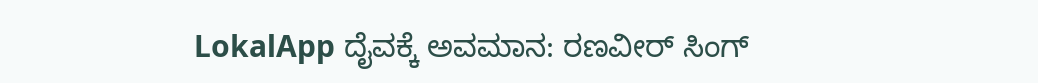LokalApp ದೈವಕ್ಕೆ ಅವಮಾನ: ರಣವೀರ್ ಸಿಂಗ್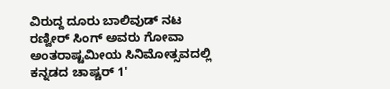ವಿರುದ್ದ ದೂರು ಬಾಲಿವುಡ್ ನಟ ರಣ್ವೀರ್ ಸಿಂಗ್ ಅವರು ಗೋವಾ ಅಂತರಾಷ್ಟಮೀಯ ಸಿನಿಮೋತ್ಸವದಲ್ಲಿ ಕನ್ನಡದ ಚಾಷ್ಚರ್ 1'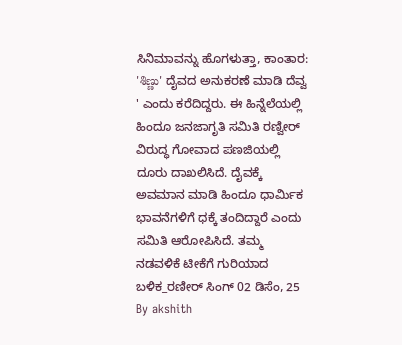ಸಿನಿಮಾವನ್ನು ಹೊಗಳುತ್ತಾ, ಕಾಂತಾರ: 'శిణ్ణు' ದೈವದ ಅನುಕರಣೆ ಮಾಡಿ ದೆವ್ವ ' ಎಂದು ಕರೆದಿದ್ದರು. ಈ ಹಿನ್ನೆಲೆಯಲ್ಲಿ ಹಿಂದೂ ಜನಜಾಗೃತಿ ಸಮಿತಿ ರಣ್ವೀರ್ ವಿರುದ್ಧ ಗೋವಾದ ಪಣಜಿಯಲ್ಲಿ ದೂರು ದಾಖಲಿಸಿದೆ. ದೈವಕ್ಕೆ ಅವಮಾನ ಮಾಡಿ ಹಿಂದೂ ಧಾರ್ಮಿಕ ಭಾವನೆಗಳಿಗೆ ಧಕ್ಕೆ ತಂದಿದ್ದಾರೆ ಎಂದು ಸಮಿತಿ ಆರೋಪಿಸಿದೆ. ತಮ್ಮ ನಡವಳಿಕೆ ಟೀಕೆಗೆ ಗುರಿಯಾದ ಬಳಿಕ_ರಣೀರ್ ಸಿಂಗ್ 02 ಡಿಸೆಂ, 25 By akshith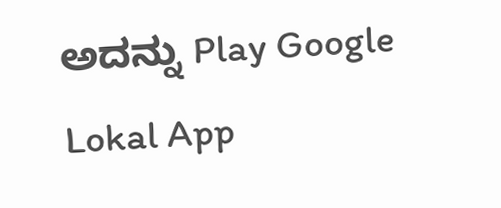ಅದನ್ನು Play Google Lokal App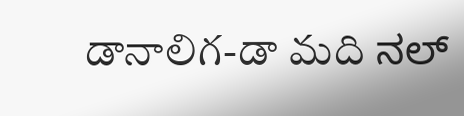డానాలిగ-డా మది ನಲ್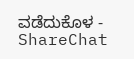ವಡೆದುಕೊಳ - ShareChat